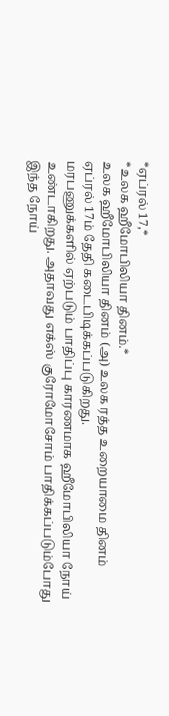*ஏப்ரல் 17,*
*உலக ஹீமோபிலியா தினம்.*
உலக ஹீமோபிலியா தினம் (அ) உலக ரத்த உறையாமை தினம் ஏப்ரல் 17ம் தேதி கடைபிடிக்கப்படுகிறது.
மரபணுக்களில் ஏற்படும் பாதிப்பு காரணமாக ஹீமோபிலியா நோய் உண்டாகிறது. அதாவது எக்ஸ் குரோமோசோம் பாதிக்கப்படும்போது இந்த நோய்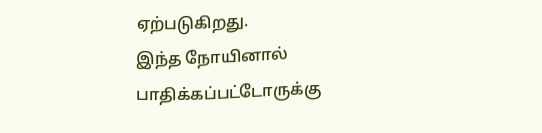ஏற்படுகிறது.
இந்த நோயினால் பாதிக்கப்பட்டோருக்கு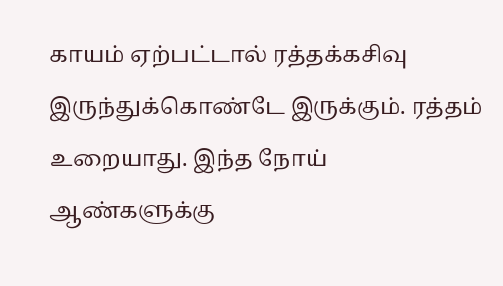காயம் ஏற்பட்டால் ரத்தக்கசிவு இருந்துக்கொண்டே இருக்கும். ரத்தம் உறையாது. இந்த நோய் ஆண்களுக்கு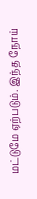மட்டுமே ஏற்படும். இந்த நோய்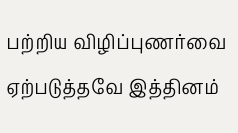பற்றிய விழிப்புணர்வை ஏற்படுத்தவே இத்தினம்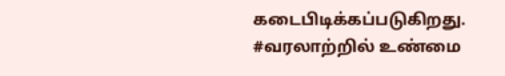கடைபிடிக்கப்படுகிறது.
#வரலாற்றில் உண்மை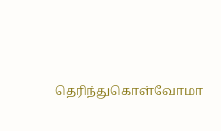தெரிந்துகொள்வோமா